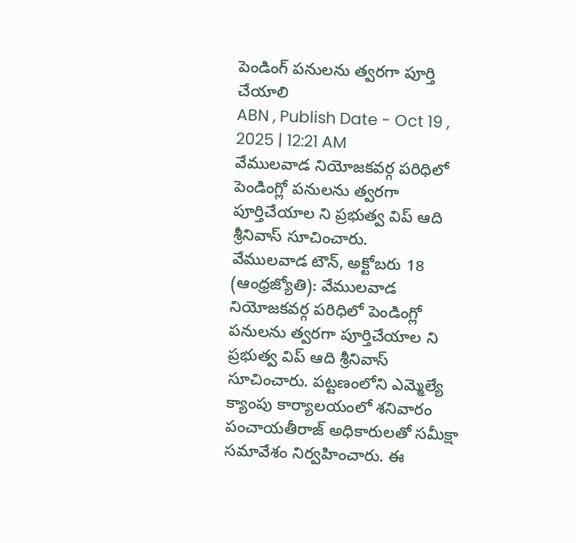పెండింగ్ పనులను త్వరగా పూర్తి చేయాలి
ABN , Publish Date - Oct 19 , 2025 | 12:21 AM
వేములవాడ నియోజకవర్గ పరిధిలో పెండింగ్లో పనులను త్వరగా పూర్తిచేయాల ని ప్రభుత్వ విప్ ఆది శ్రీనివాస్ సూచించారు.
వేములవాడ టౌన్, అక్టోబరు 18 (ఆంధ్రజ్యోతి): వేములవాడ నియోజకవర్గ పరిధిలో పెండింగ్లో పనులను త్వరగా పూర్తిచేయాల ని ప్రభుత్వ విప్ ఆది శ్రీనివాస్ సూచించారు. పట్టణంలోని ఎమ్మెల్యే క్యాంపు కార్యాలయంలో శనివారం పంచాయతీరాజ్ అధికారులతో సమీక్షా సమావేశం నిర్వహించారు. ఈ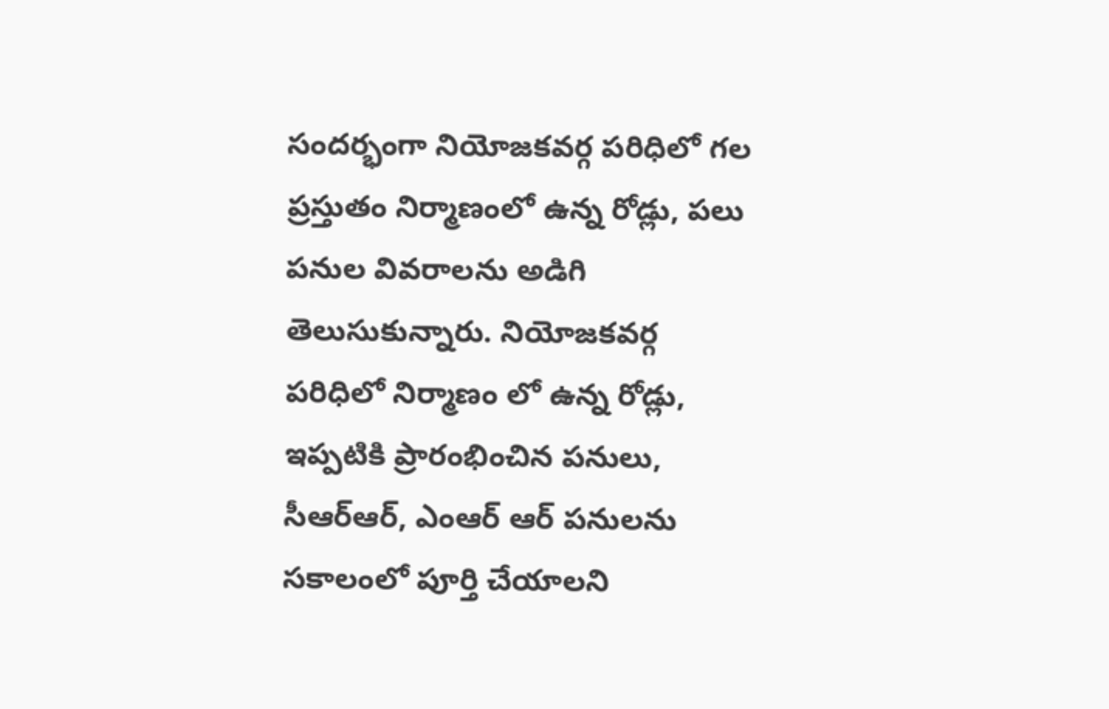సందర్భంగా నియోజకవర్గ పరిధిలో గల ప్రస్తుతం నిర్మాణంలో ఉన్న రోడ్లు, పలు పనుల వివరాలను అడిగి తెలుసుకున్నారు. నియోజకవర్గ పరిధిలో నిర్మాణం లో ఉన్న రోడ్లు, ఇప్పటికి ప్రారంభించిన పనులు, సీఆర్ఆర్, ఎంఆర్ ఆర్ పనులను సకాలంలో పూర్తి చేయాలని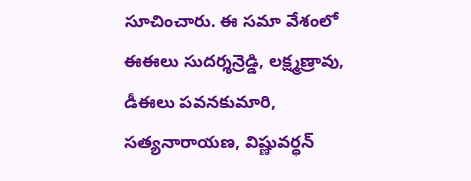సూచించారు. ఈ సమా వేశంలో ఈఈలు సుదర్శన్రెడ్డి, లక్ష్మణ్రావు, డీఈలు పవనకుమారి, సత్యనారాయణ, విష్ణువర్ధన్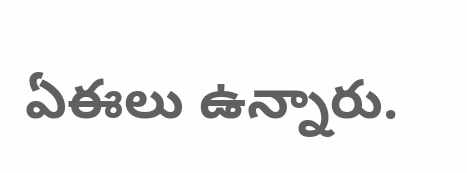ఏఈలు ఉన్నారు.